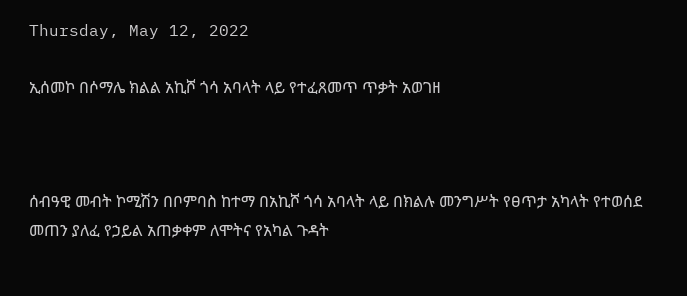Thursday, May 12, 2022

ኢሰመኮ በሶማሌ ክልል አኪሾ ጎሳ አባላት ላይ የተፈጸመጥ ጥቃት አወገዘ



ሰብዓዊ መብት ኮሚሽን በቦምባስ ከተማ በአኪሾ ጎሳ አባላት ላይ በክልሉ መንግሥት የፀጥታ አካላት የተወሰደ መጠን ያለፈ የኃይል አጠቃቀም ለሞትና የአካል ጉዳት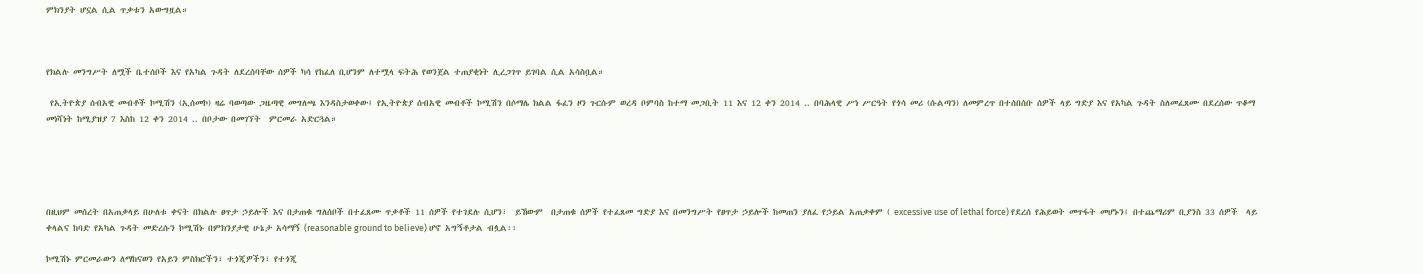ምክንያት ሆኗል ሲል ጥቃቱን አውግዟል።



የክልሉ መንግሥት ለሟች ቤተሰቦች እና የአካል ጉዳት ለደረሰባቸው ሰዎች ካሳ የከፈለ ቢሆንም ለተሟላ ፍትሕ የወንጀል ተጠያቂነት ሊረጋገጥ ይገባል ሲል አሳስቧል።

 የኢትዮጵያ ሰብአዊ መብቶች ኮሚሽን (ኢሰመኮ) ዛሬ ባወጣው ጋዜጣዊ መግለጫ እንዳስታወቀው፤ የኢትዮጵያ ሰብአዊ መብቶች ኮሚሽን በሶማሌ ክልል ፋፈን ዞን ጉርሱም ወረዳ ቦምባስ ከተማ መጋቢት 11 እና 12 ቀን 2014 .. በባሕላዊ ሥነ ሥርዓት የጎሳ መሪ (ሱልጣን) ለመምረጥ በተሰበሰቡ ሰዎች ላይ ግድያ እና የአካል ጉዳት ስለመፈጸሙ በደረሰው ጥቆማ መነሻነት ከሚያዝያ 7 እስከ 12 ቀን 2014 .. በቦታው በመገኘት  ምርመራ አድርጓል።





በዚህም መሰረት በአጠቃላይ በሁለቱ ቀናት በክልሉ ፀጥታ ኃይሎች እና በታጠቁ ግለሰቦች በተፈጸሙ ጥቃቶች 11 ሰዎች የተገደሉ ሲሆን፣  ይኸውም  በታጠቁ ሰዎች የተፈጸመ ግድያ እና በመንግሥት የፀጥታ ኃይሎች ከመጠን ያለፈ የኃይል አጠቃቀም ( excessive use of lethal force) የደረሰ የሕይወት መጥፋት መሆኑን፤ በተጨማሪም ቢያንስ 33 ሰዎች  ላይ ቀላልና ከባድ የአካል ጉዳት መድረሱን ኮሚሽኑ በምክንያታዊ ሁኔታ አሳማኝ (reasonable ground to believe) ሆኖ አግኝቶታል ብሏል፡፡

ኮሚሽኑ ምርመራውን ለማከናወን የአይን ምስክሮችን፣ ተጎጂዎችን፣ የተጎጂ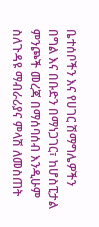ቤተሰቦችን እና የሀገር ሽማግሌዎችን በግል እና በቡድን በማነጋገር፣ ከሆስፒታል ምንጮች መረጃ በማሰባሰብ እንዲሁም ስለጉዳዩ ማብራሪያና ምላሽ ለመስጠት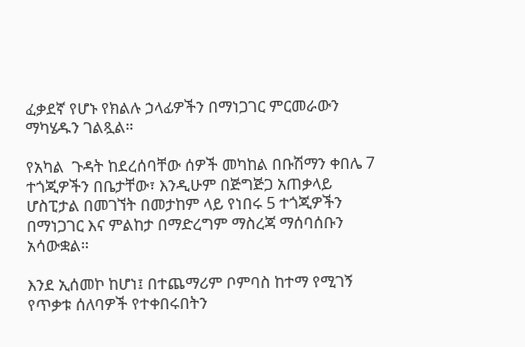ፈቃደኛ የሆኑ የክልሉ ኃላፊዎችን በማነጋገር ምርመራውን ማካሄዱን ገልጿል።

የአካል  ጉዳት ከደረሰባቸው ሰዎች መካከል በቡሽማን ቀበሌ 7 ተጎጂዎችን በቤታቸው፣ እንዲሁም በጅግጅጋ አጠቃላይ ሆስፒታል በመገኘት በመታከም ላይ የነበሩ 5 ተጎጂዎችን በማነጋገር እና ምልከታ በማድረግም ማስረጃ ማሰባሰቡን አሳውቋል።

እንደ ኢሰመኮ ከሆነ፤ በተጨማሪም ቦምባስ ከተማ የሚገኝ የጥቃቱ ሰለባዎች የተቀበሩበትን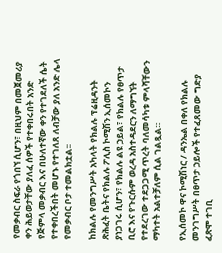የመቃብር ስፍራ የጎበኘ ሲሆን፣ በዚህም በመጀመሪያ ቀን ሕይወታቸው ያለፈ ሰዎች የተቀበሩበት አንድ የጅምላ መቃብር እና በሁለተኛው ቀን የተገደለች ሴት የተቀበረችበት መሆኑ የተገለጸ ለብቻው ያለ አንድ ሌላ የመቃብር ቦታ ተመልክቷል፡፡

ከክልሉ የመንግሥት አካላት የክልሉ ፕሬዚዳንት ጽሕፈት ቤትና የክልሉ ፖሊስ ኮሚሽን ኢሰመኮን  ያነጋገሩ ሲሆን፣ የክልሉ ልዩ ኃይል፣ የክልሉ የፀጥታ ቢሮ እና የጉርሱም ወረዳ አስተዳደርን ለማግኘት የተደረገው ተደጋጋሚ ጥረት ባለመሳካቱ ምላሻቸውን ማካተት አልተቻለም ሲል ገልጿል።

የኢሰመኮ ዋና ኮሚሽነር / ዳንኤል በቀለ የክልሉ መንገግሥት በፀጥታ ኃይሎች የተፈጸመው ግድያ ፈጽሞ ተገቢ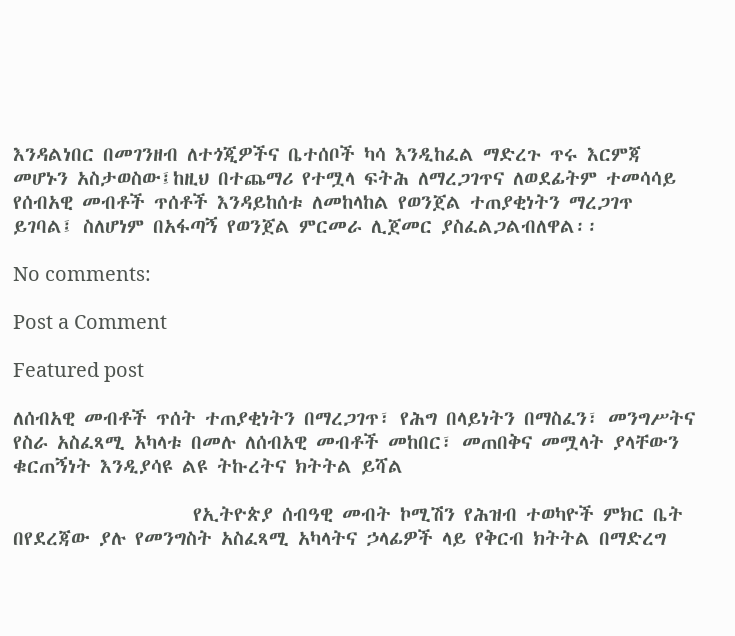እንዳልነበር በመገንዘብ ለተጎጂዎችና ቤተሰቦች ካሳ እንዲከፈል ማድረጉ ጥሩ እርምጃ መሆኑን አስታወስው፤ከዚህ በተጨማሪ የተሟላ ፍትሕ ለማረጋገጥና ለወደፊትም ተመሳሳይ የሰብአዊ መብቶች ጥሰቶች እንዳይከሰቱ ለመከላከል የወንጀል ተጠያቂነትን ማረጋገጥ ይገባል፤ ስለሆነም በአፋጣኝ የወንጀል ምርመራ ሊጀመር ያስፈልጋልብለዋል፡፡

No comments:

Post a Comment

Featured post

ለሰብአዊ መብቶች ጥሰት ተጠያቂነትን በማረጋገጥ፣ የሕግ በላይነትን በማስፈን፣ መንግሥትና የስራ አስፈጻሚ አካላቱ በመሉ ለሰብአዊ መብቶች መከበር፣ መጠበቅና መሟላት ያላቸውን ቁርጠኝነት እንዲያሳዩ ልዩ ትኩረትና ክትትል ይሻል

                    የኢትዮጵያ ሰብዓዊ መብት ኮሚሽን የሕዝብ ተወካዮች ምክር ቤት በየደረጃው ያሉ የመንግስት አስፈጻሚ አካላትና ኃላፊዎች ላይ የቅርብ ክትትል በማድረግ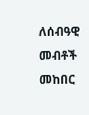ለሰብዓዊ መብቶች መከበር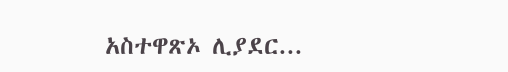አስተዋጽኦ ሊያደር...